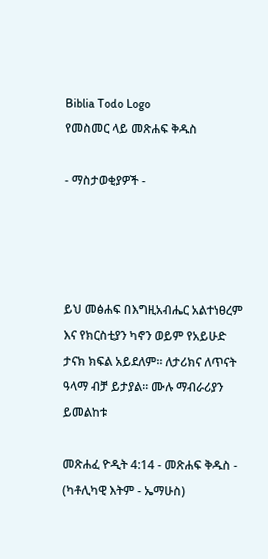Biblia Todo Logo
የመስመር ላይ መጽሐፍ ቅዱስ

- ማስታወቂያዎች -




ይህ መፅሐፍ በእግዚአብሔር አልተነፀረም እና የክርስቲያን ካኖን ወይም የአይሁድ ታናክ ክፍል አይደለም። ለታሪክና ለጥናት ዓላማ ብቻ ይታያል። ሙሉ ማብራሪያን ይመልከቱ

መጽሐፈ ዮዲት 4:14 - መጽሐፍ ቅዱስ - (ካቶሊካዊ እትም - ኤማሁስ)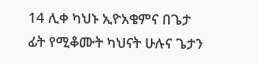14 ሊቀ ካህኑ ኢዮአቄምና በጌታ ፊት የሚቆሙት ካህናት ሁሉና ጌታን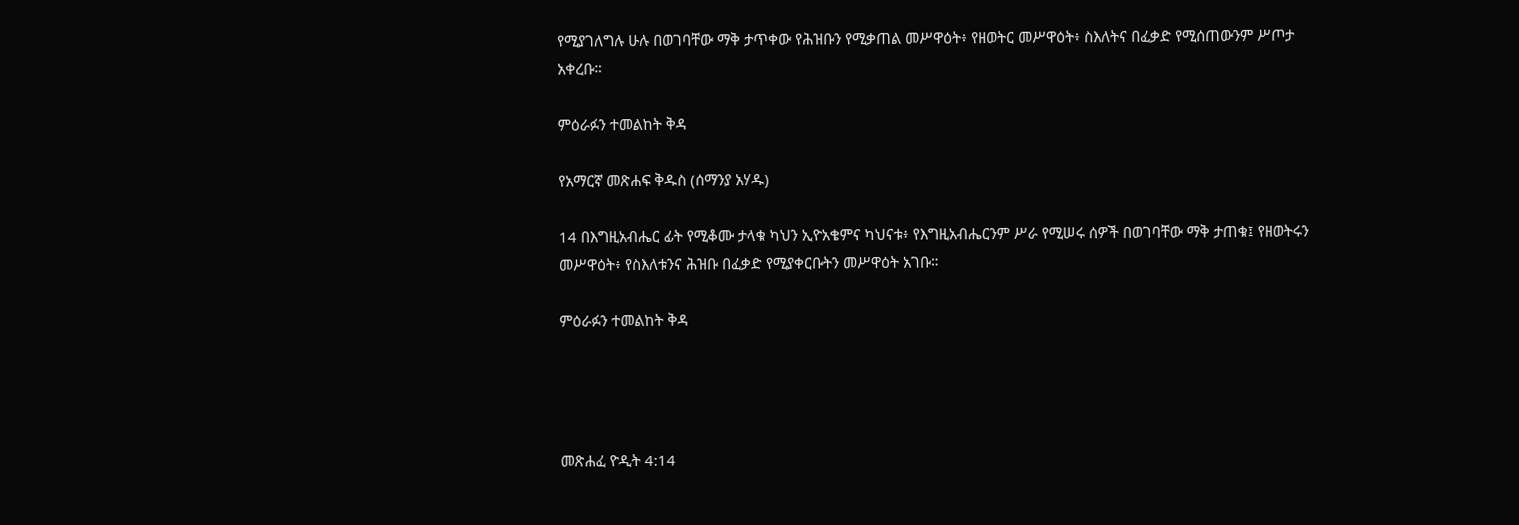የሚያገለግሉ ሁሉ በወገባቸው ማቅ ታጥቀው የሕዝቡን የሚቃጠል መሥዋዕት፥ የዘወትር መሥዋዕት፥ ስእለትና በፈቃድ የሚሰጠውንም ሥጦታ አቀረቡ።

ምዕራፉን ተመልከት ቅዳ

የአማርኛ መጽሐፍ ቅዱስ (ሰማንያ አሃዱ)

14 በእግዚአብሔር ፊት የሚቆሙ ታላቁ ካህን ኢዮአቄምና ካህናቱ፥ የእግዚአብሔርንም ሥራ የሚሠሩ ሰዎች በወገባቸው ማቅ ታጠቁ፤ የዘወትሩን መሥዋዕት፥ የስእለቱንና ሕዝቡ በፈቃድ የሚያቀርቡትን መሥዋዕት አገቡ።

ምዕራፉን ተመልከት ቅዳ




መጽሐፈ ዮዲት 4:14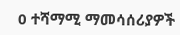0 ተሻማሚ ማመሳሰሪያዎች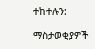ተከተሉን:

ማስታወቂያዎች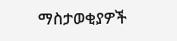ማስታወቂያዎች